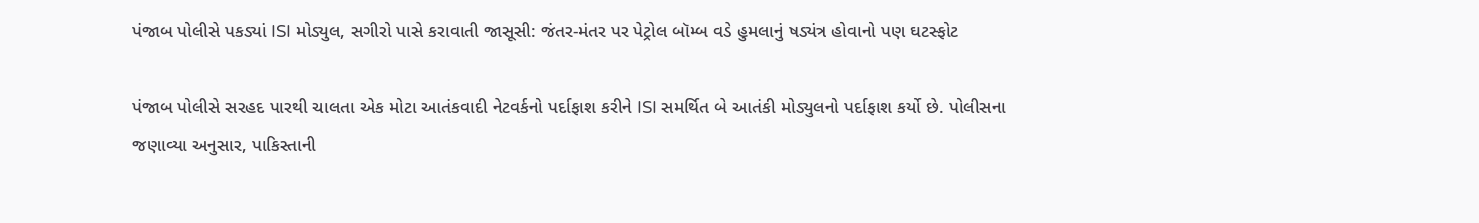પંજાબ પોલીસે પકડ્યાં ISI મોડ્યુલ, સગીરો પાસે કરાવાતી જાસૂસી: જંતર-મંતર પર પેટ્રોલ બૉમ્બ વડે હુમલાનું ષડ્યંત્ર હોવાનો પણ ઘટસ્ફોટ

પંજાબ પોલીસે સરહદ પારથી ચાલતા એક મોટા આતંકવાદી નેટવર્કનો પર્દાફાશ કરીને ISI સમર્થિત બે આતંકી મોડ્યુલનો પર્દાફાશ કર્યો છે. પોલીસના જણાવ્યા અનુસાર, પાકિસ્તાની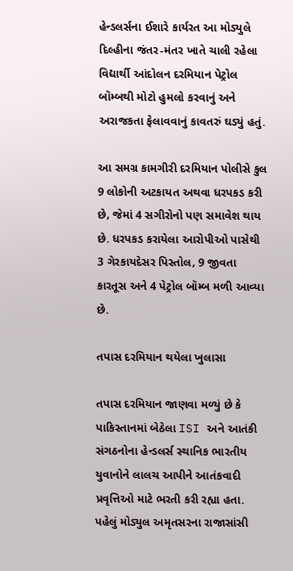હેન્ડલર્સના ઈશારે કાર્યરત આ મોડ્યુલે દિલ્હીના જંતર-મંતર ખાતે ચાલી રહેલા વિદ્યાર્થી આંદોલન દરમિયાન પેટ્રોલ બૉમ્બથી મોટો હુમલો કરવાનું અને અરાજકતા ફેલાવવાનું કાવતરું ઘડ્યું હતું.

આ સમગ્ર કામગીરી દરમિયાન પોલીસે કુલ 9 લોકોની અટકાયત અથવા ધરપકડ કરી છે, જેમાં 4 સગીરોનો પણ સમાવેશ થાય છે. ધરપકડ કરાયેલા આરોપીઓ પાસેથી 3 ગેરકાયદેસર પિસ્તોલ, 9 જીવતા કારતૂસ અને 4 પેટ્રોલ બૉમ્બ મળી આવ્યા છે.

તપાસ દરમિયાન થયેલા ખુલાસા

તપાસ દરમિયાન જાણવા મળ્યું છે કે પાકિસ્તાનમાં બેઠેલા ISI અને આતંકી સંગઠનોના હેન્ડલર્સ સ્થાનિક ભારતીય યુવાનોને લાલચ આપીને આતંકવાદી પ્રવૃત્તિઓ માટે ભરતી કરી રહ્યા હતા. પહેલું મોડ્યુલ અમૃતસરના રાજાસાંસી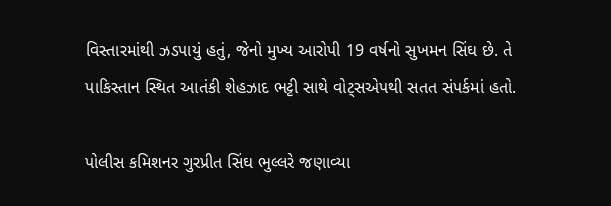વિસ્તારમાંથી ઝડપાયું હતું, જેનો મુખ્ય આરોપી 19 વર્ષનો સુખમન સિંઘ છે. તે પાકિસ્તાન સ્થિત આતંકી શેહઝાદ ભટ્ટી સાથે વોટ્સએપથી સતત સંપર્કમાં હતો.

પોલીસ કમિશનર ગુરપ્રીત સિંઘ ભુલ્લરે જણાવ્યા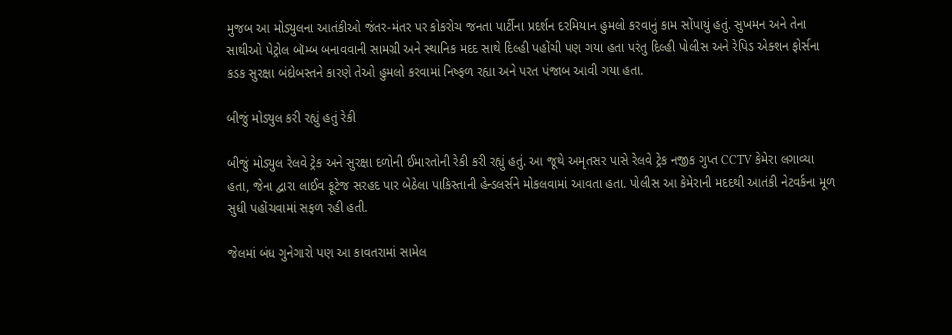મુજબ આ મોડ્યુલના આતંકીઓ જંતર-મંતર પર કોકરોચ જનતા પાર્ટીના પ્રદર્શન દરમિયાન હુમલો કરવાનું કામ સોંપાયું હતું. સુખમન અને તેના સાથીઓ પેટ્રોલ બૉમ્બ બનાવવાની સામગ્રી અને સ્થાનિક મદદ સાથે દિલ્હી પહોંચી પણ ગયા હતા પરંતુ દિલ્હી પોલીસ અને રેપિડ એક્શન ફોર્સના કડક સુરક્ષા બંદોબસ્તને કારણે તેઓ હુમલો કરવામાં નિષ્ફળ રહ્યા અને પરત પંજાબ આવી ગયા હતા.

બીજું મોડ્યુલ કરી રહ્યું હતું રેકી

બીજું મોડ્યુલ રેલવે ટ્રેક અને સુરક્ષા દળોની ઈમારતોની રેકી કરી રહ્યું હતું. આ જૂથે અમૃતસર પાસે રેલવે ટ્રેક નજીક ગુપ્ત CCTV કેમેરા લગાવ્યા હતા, જેના દ્વારા લાઈવ ફૂટેજ સરહદ પાર બેઠેલા પાકિસ્તાની હેન્ડલર્સને મોકલવામાં આવતા હતા. પોલીસ આ કેમેરાની મદદથી આતંકી નેટવર્કના મૂળ સુધી પહોંચવામાં સફળ રહી હતી.

જેલમાં બંધ ગુનેગારો પણ આ કાવતરામાં સામેલ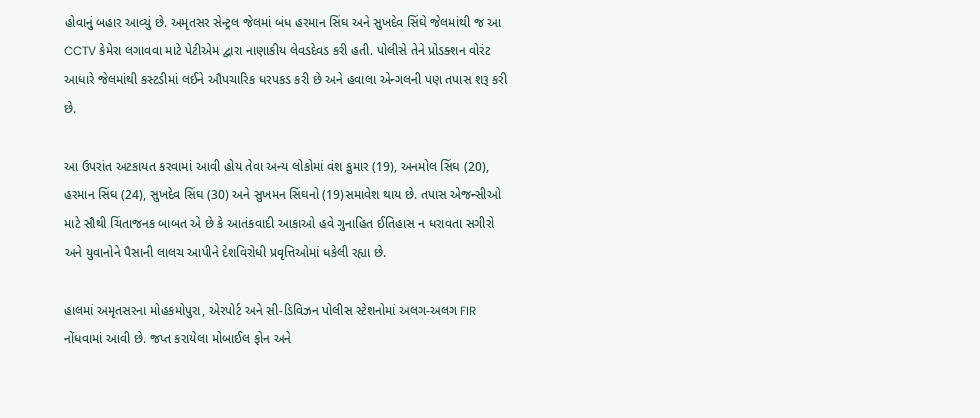હોવાનું બહાર આવ્યું છે. અમૃતસર સેન્ટ્રલ જેલમાં બંધ હરમાન સિંઘ અને સુખદેવ સિંઘે જેલમાંથી જ આ CCTV કેમેરા લગાવવા માટે પેટીએમ દ્વારા નાણાકીય લેવડદેવડ કરી હતી. પોલીસે તેને પ્રોડક્શન વોરંટ આધારે જેલમાંથી કસ્ટડીમાં લઈને ઔપચારિક ધરપકડ કરી છે અને હવાલા એન્ગલની પણ તપાસ શરૂ કરી છે.

આ ઉપરાંત અટકાયત કરવામાં આવી હોય તેવા અન્ય લોકોમાં વંશ કુમાર (19), અનમોલ સિંઘ (20), હરમાન સિંઘ (24), સુખદેવ સિંઘ (30) અને સુખમન સિંઘનો (19)સમાવેશ થાય છે. તપાસ એજન્સીઓ માટે સૌથી ચિંતાજનક બાબત એ છે કે આતંકવાદી આકાઓ હવે ગુનાહિત ઈતિહાસ ન ધરાવતા સગીરો અને યુવાનોને પૈસાની લાલચ આપીને દેશવિરોધી પ્રવૃત્તિઓમાં ધકેલી રહ્યા છે.

હાલમાં અમૃતસરના મોહકમોપુરા, એરપોર્ટ અને સી-ડિવિઝન પોલીસ સ્ટેશનોમાં અલગ-અલગ FIR નોંધવામાં આવી છે. જપ્ત કરાયેલા મોબાઈલ ફોન અને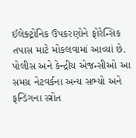ઈલેક્ટ્રોનિક ઉપકરણોને ફોરેન્સિક તપાસ માટે મોકલવામાં આવ્યાં છે. પોલીસ અને કેન્દ્રીય એજન્સીઓ આ સમગ્ર નેટવર્કના અન્ય સભ્યો અને ફન્ડિંગના સ્ત્રોત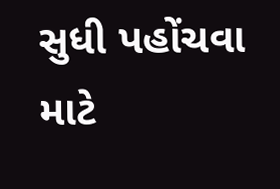સુધી પહોંચવા માટે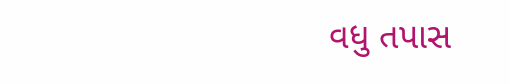વધુ તપાસ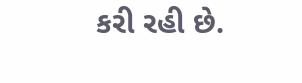કરી રહી છે.